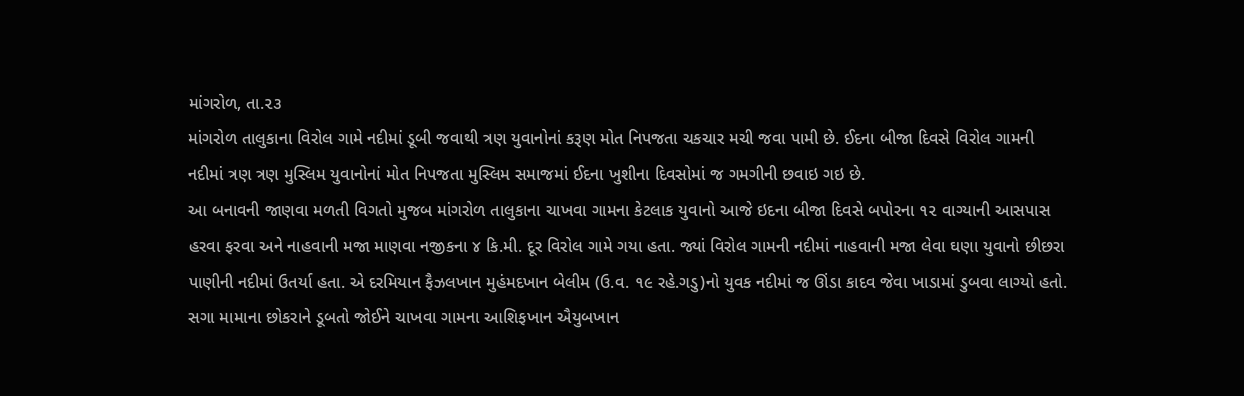માંગરોળ, તા.૨૩
માંગરોળ તાલુકાના વિરોલ ગામે નદીમાં ડૂબી જવાથી ત્રણ યુવાનોનાં કરૂણ મોત નિપજતા ચકચાર મચી જવા પામી છે. ઈદના બીજા દિવસે વિરોલ ગામની નદીમાં ત્રણ ત્રણ મુસ્લિમ યુવાનોનાં મોત નિપજતા મુસ્લિમ સમાજમાં ઈદના ખુશીના દિવસોમાં જ ગમગીની છવાઇ ગઇ છે.
આ બનાવની જાણવા મળતી વિગતો મુજબ માંગરોળ તાલુકાના ચાખવા ગામના કેટલાક યુવાનો આજે ઇદના બીજા દિવસે બપોરના ૧૨ વાગ્યાની આસપાસ હરવા ફરવા અને નાહવાની મજા માણવા નજીકના ૪ કિ.મી. દૂર વિરોલ ગામે ગયા હતા. જ્યાં વિરોલ ગામની નદીમાં નાહવાની મજા લેવા ઘણા યુવાનો છીછરા પાણીની નદીમાં ઉતર્યા હતા. એ દરમિયાન ફૈઝલખાન મુહંમદખાન બેલીમ (ઉ.વ. ૧૯ રહે.ગડુ)નો યુવક નદીમાં જ ઊંડા કાદવ જેવા ખાડામાં ડુબવા લાગ્યો હતો. સગા મામાના છોકરાને ડૂબતો જોઈને ચાખવા ગામના આશિફખાન ઐયુબખાન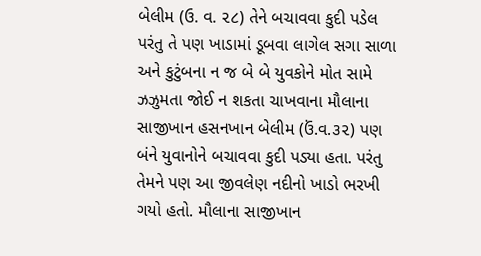બેલીમ (ઉ. વ. ૨૮) તેને બચાવવા કુદી પડેલ પરંતુ તે પણ ખાડામાં ડૂબવા લાગેલ સગા સાળા અને કુટુંબના ન જ બે બે યુવકોને મોત સામે ઝઝુમતા જોઈ ન શકતા ચાખવાના મૌલાના સાજીખાન હસનખાન બેલીમ (ઉં.વ.૩૨) પણ બંને યુવાનોને બચાવવા કુદી પડ્યા હતા. પરંતુ તેમને પણ આ જીવલેણ નદીનો ખાડો ભરખી ગયો હતો. મૌલાના સાજીખાન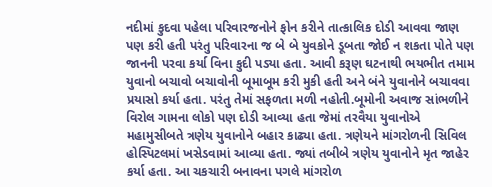નદીમાં કુદવા પહેલા પરિવારજનોને ફોન કરીને તાત્કાલિક દોડી આવવા જાણ પણ કરી હતી પરંતુ પરિવારના જ બે બે યુવકોને ડૂબતા જોઈ ન શકતા પોતે પણ જાનની પરવા કર્યા વિના કુદી પડ્યા હતા. આવી કરૂણ ઘટનાથી ભયભીત તમામ યુવાનો બચાવો બચાવોની બૂમાબૂમ કરી મુકી હતી અને બંને યુવાનોને બચાવવા પ્રયાસો કર્યા હતા. પરંતુ તેમાં સફળતા મળી નહોતી.બૂમોની અવાજ સાંભળીને વિરોલ ગામના લોકો પણ દોડી આવ્યા હતા જેમાં તરવૈયા યુવાનોએ મહામુસીબતે ત્રણેય યુવાનોને બહાર કાઢ્યા હતા. ત્રણેયને માંગરોળની સિવિલ હોસ્પિટલમાં ખસેડવામાં આવ્યા હતા. જ્યાં તબીબે ત્રણેય યુવાનોને મૃત જાહેર કર્યા હતા. આ ચકચારી બનાવના પગલે માંગરોળ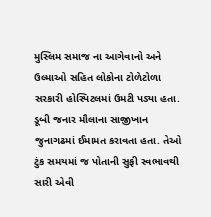મુસ્લિમ સમાજ ના આગેવાનો અને ઉલ્માઓ સહિત લોકોના ટોળેટોળા સરકારી હોસ્પિટલમાં ઉમટી પડ્યા હતા. ડૂબી જનાર મૌલાના સાજીખાન જુનાગઢમાં ઈમામત કરાવતા હતા. તેઓ ટુંક સમયમાં જ પોતાની સુફી સ્વભાવથી સારી એવી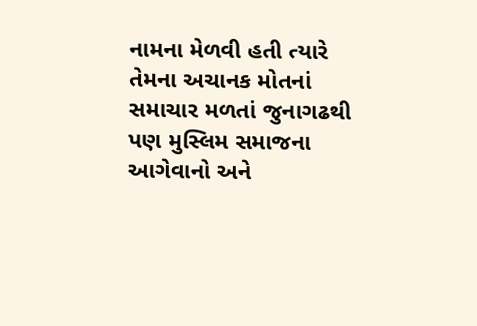નામના મેળવી હતી ત્યારે તેમના અચાનક મોતનાં સમાચાર મળતાં જુનાગઢથી પણ મુસ્લિમ સમાજના આગેવાનો અને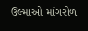ઉલ્માઓ માંગરોળ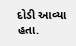દોડી આવ્યા હતા.